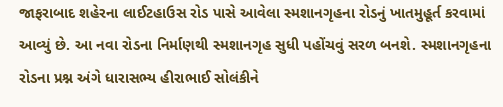જાફરાબાદ શહેરના લાઈટહાઉસ રોડ પાસે આવેલા સ્મશાનગૃહના રોડનું ખાતમુહૂર્ત કરવામાં આવ્યું છે. આ નવા રોડના નિર્માણથી સ્મશાનગૃહ સુધી પહોંચવું સરળ બનશે. સ્મશાનગૃહના રોડના પ્રશ્ન અંગે ધારાસભ્ય હીરાભાઈ સોલંકીને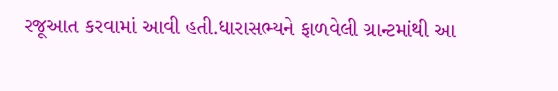રજૂઆત કરવામાં આવી હતી.ધારાસભ્યને ફાળવેલી ગ્રાન્ટમાંથી આ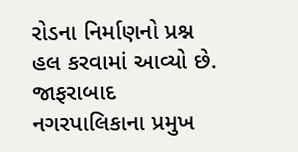રોડના નિર્માણનો પ્રશ્ન હલ કરવામાં આવ્યો છે. જાફરાબાદ નગરપાલિકાના પ્રમુખ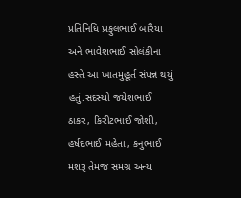પ્રતિનિધિ પ્રફુલભાઈ બારૈયા અને ભાવેશભાઈ સોલંકીના હસ્તે આ ખાતમુહૂર્ત સંપન્ન થયું હતું.સદસ્યો જયેશભાઈ ઠાકર, કિરીટભાઈ જોશી, હર્ષદભાઈ મહેતા, કનુભાઈ મશરૂ તેમજ સમગ્ર અન્ય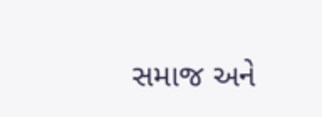સમાજ અને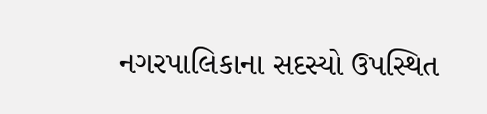નગરપાલિકાના સદસ્યો ઉપસ્થિત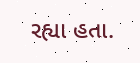રહ્યા હતા.